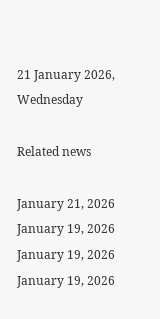21 January 2026, Wednesday

Related news

January 21, 2026
January 19, 2026
January 19, 2026
January 19, 2026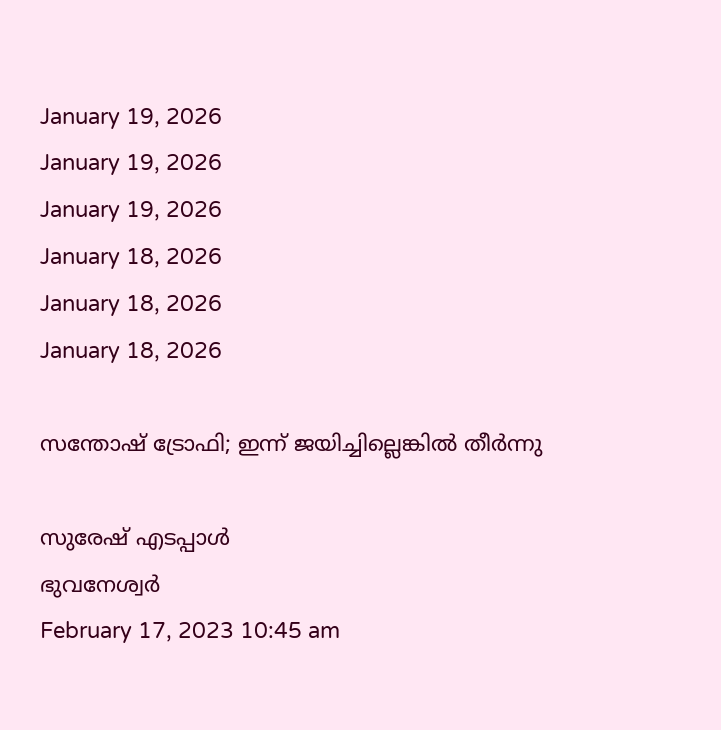January 19, 2026
January 19, 2026
January 19, 2026
January 18, 2026
January 18, 2026
January 18, 2026

സന്തോഷ് ട്രോഫി; ഇന്ന് ജയിച്ചില്ലെങ്കില്‍ തീര്‍ന്നു

സുരേഷ് എടപ്പാള്‍
ഭുവനേശ്വര്‍
February 17, 2023 10:45 am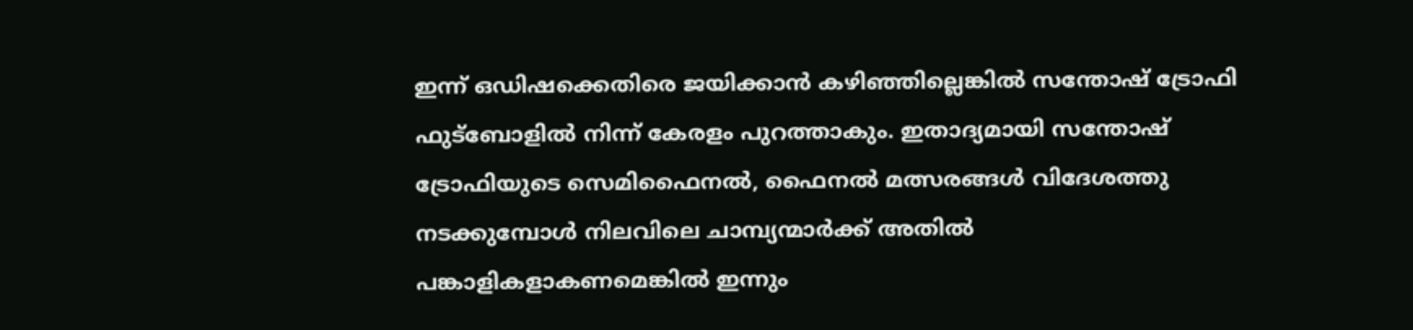ഇന്ന് ഒഡിഷക്കെതിരെ ജയിക്കാന്‍ കഴിഞ്ഞില്ലെങ്കില്‍ സന്തോഷ് ട്രോഫി ഫുട്‌ബോളില്‍ നിന്ന് കേരളം പുറത്താകും. ഇതാദ്യമായി സന്തോഷ് ട്രോഫിയുടെ സെമിഫൈനല്‍, ഫൈനല്‍ മത്സരങ്ങള്‍ വിദേശത്തു നടക്കുമ്പോള്‍ നിലവിലെ ചാമ്പ്യന്മാര്‍ക്ക് അതില്‍ പങ്കാളികളാകണമെങ്കില്‍ ഇന്നും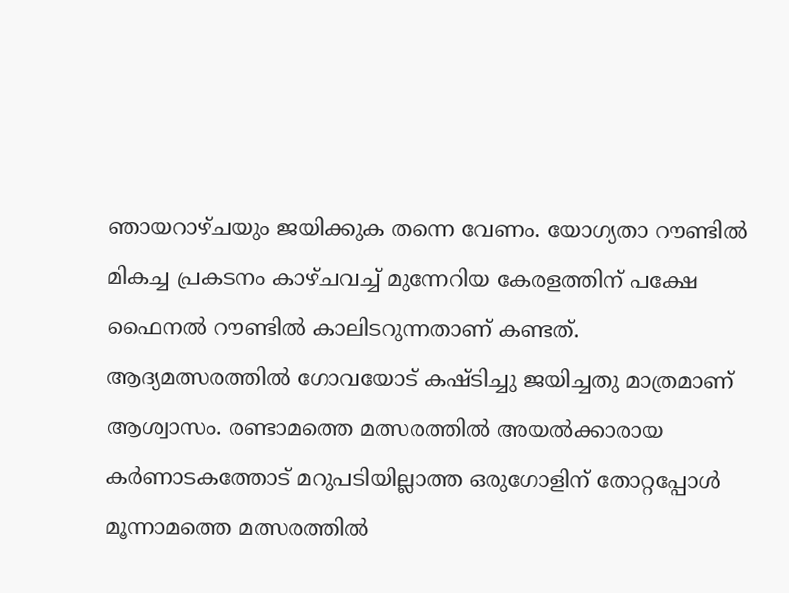ഞായറാഴ്ചയും ജയിക്കുക തന്നെ വേണം. യോഗ്യതാ റൗണ്ടില്‍ മികച്ച പ്രകടനം കാഴ്ചവച്ച് മുന്നേറിയ കേരളത്തിന് പക്ഷേ ഫൈനല്‍ റൗണ്ടില്‍ കാലിടറുന്നതാണ് കണ്ടത്. ആദ്യമത്സരത്തില്‍ ഗോവയോട് കഷ്ടിച്ചു ജയിച്ചതു മാത്രമാണ് ആശ്വാസം. രണ്ടാമത്തെ മത്സരത്തില്‍ അയല്‍ക്കാരായ കര്‍ണാടകത്തോട് മറുപടിയില്ലാത്ത ഒരുഗോളിന് തോറ്റപ്പോള്‍ മൂന്നാമത്തെ മത്സരത്തില്‍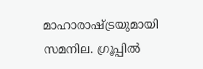മാഹാരാഷ്ട്രയുമായി സമനില. ഗ്രൂപ്പില്‍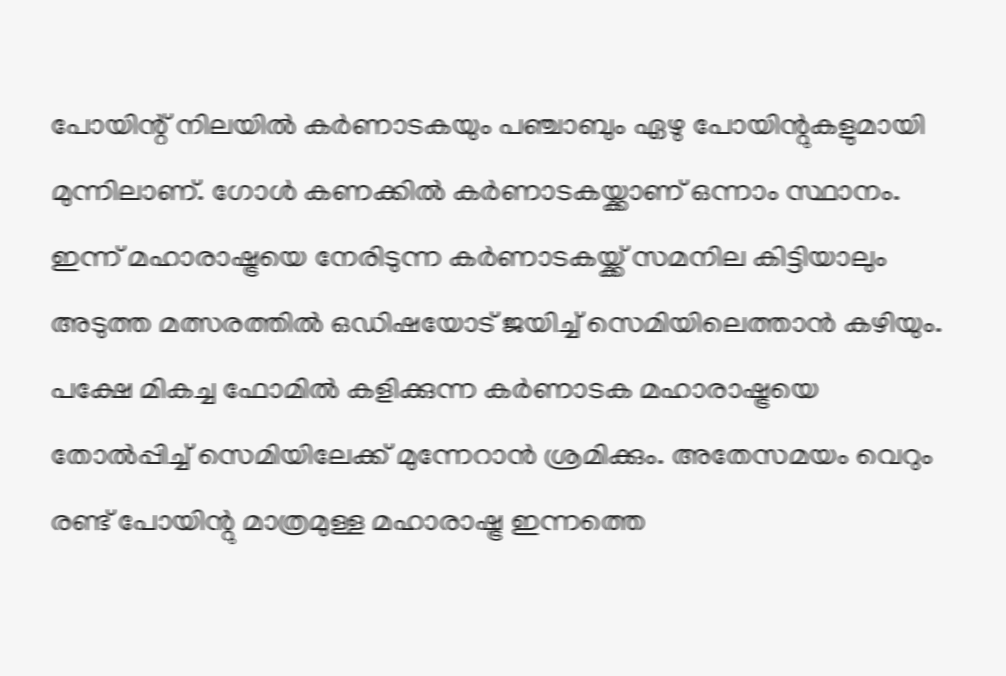പോയിന്റ് നിലയില്‍ കര്‍ണാടകയും പഞ്ചാബും ഏഴു പോയിന്റുകളുമായി മുന്നിലാണ്. ഗോള്‍ കണക്കില്‍ കര്‍ണാടകയ്ക്കാണ് ഒന്നാം സ്ഥാനം. ഇന്ന് മഹാരാഷ്ട്രയെ നേരിടുന്ന കര്‍ണാടകയ്ക്ക് സമനില കിട്ടിയാലും അടുത്ത മത്സരത്തില്‍ ഒഡിഷയോട് ജയിച്ച് സെമിയിലെത്താന്‍ കഴിയും. പക്ഷേ മികച്ച ഫോമില്‍ കളിക്കുന്ന കര്‍ണാടക മഹാരാഷ്ട്രയെ തോല്‍പ്പിച്ച് സെമിയിലേക്ക് മുന്നേറാന്‍ ശ്രമിക്കും. അതേസമയം വെറും രണ്ട് പോയിന്റു മാത്രമുള്ള മഹാരാഷ്ട്ര ഇന്നത്തെ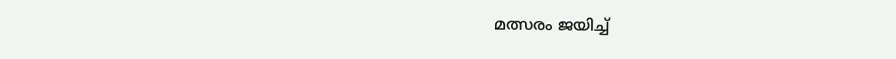മത്സരം ജയിച്ച്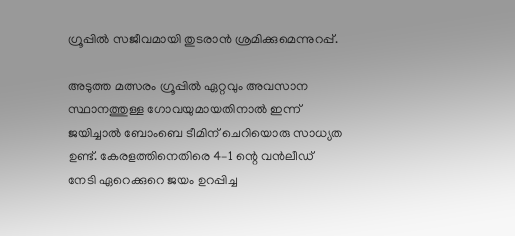ഗ്രൂപ്പില്‍ സജീവമായി തുടരാന്‍ ശ്രമിക്കുമെന്നുറപ്പ്.

അടുത്ത മത്സരം ഗ്രൂപ്പില്‍ ഏറ്റവും അവസാന സ്ഥാനത്തുള്ള ഗോവയുമായതിനാല്‍ ഇന്ന് ജയിച്ചാല്‍ ബോംബെ ടീമിന് ചെറിയൊരു സാധ്യത ഉണ്ട്. കേരളത്തിനെതിരെ 4–1 ന്റെ വന്‍ലീഡ് നേടി ഏറെക്കുറെ ജയം ഉറപ്പിച്ച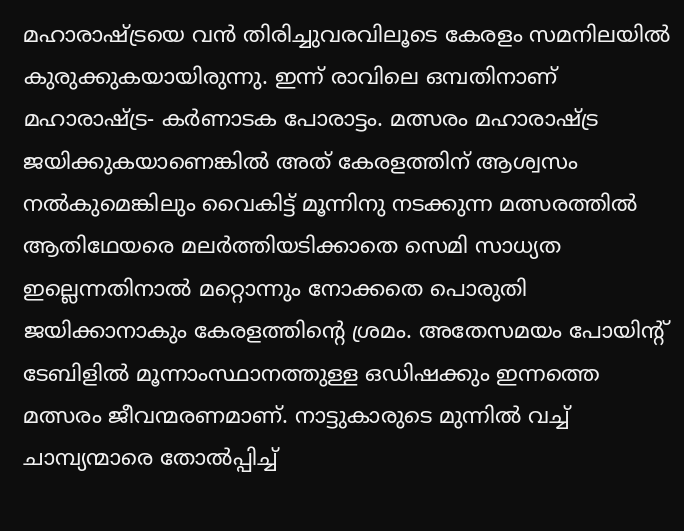മഹാരാഷ്ട്രയെ വന്‍ തിരിച്ചുവരവിലൂടെ കേരളം സമനിലയില്‍ കുരുക്കുകയായിരുന്നു. ഇന്ന് രാവിലെ ഒമ്പതിനാണ് മഹാരാഷ്ട്ര- കര്‍ണാടക പോരാട്ടം. മത്സരം മഹാരാഷ്ട്ര ജയിക്കുകയാണെങ്കില്‍ അത് കേരളത്തിന് ആശ്വസം നല്‍കുമെങ്കിലും വൈകിട്ട് മൂന്നിനു നടക്കുന്ന മത്സരത്തില്‍ ആതിഥേയരെ മലര്‍ത്തിയടിക്കാതെ സെമി സാധ്യത ഇല്ലെന്നതിനാല്‍ മറ്റൊന്നും നോക്കതെ പൊരുതി ജയിക്കാനാകും കേരളത്തിന്റെ ശ്രമം. അതേസമയം പോയിന്റ് ടേബിളില്‍ മൂന്നാംസ്ഥാനത്തുള്ള ഒഡിഷക്കും ഇന്നത്തെ മത്സരം ജീവന്മരണമാണ്. നാട്ടുകാരുടെ മുന്നില്‍ വച്ച് ചാമ്പ്യന്മാരെ തോല്‍പ്പിച്ച്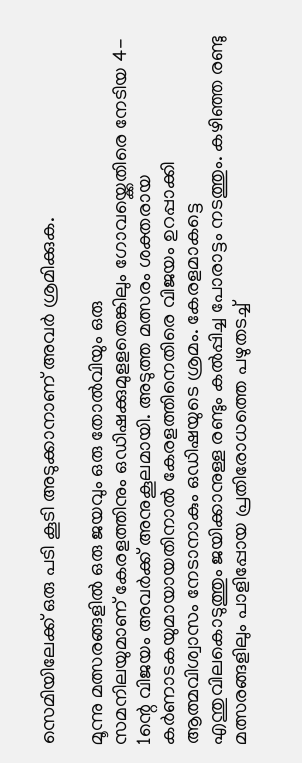സെമിയിലേക്ക് ഒരു പടി കൂടി അടുക്കാനാണ് അവര്‍ ശ്രമിക്കുക.

മൂന്നു മത്സരങ്ങളില്‍ ഒരു ജയവും ഒരു തോല്‍വിയും ഒരു സമനിലയുമാണ് ‌കേരളത്തിനും ഒഡിഷക്കുമുളളതെങ്കിലും ഗോവയ്ക്കെതിരെ നേടിയ 4- 1ന്റെ വിജയം അവര്‍ക്ക് അനുകൂലമായി. അടുത്ത മത്സരം ശക്തരായ കര്‍ണാടകയുമായായതിനാല്‍ കേരളത്തിനെതിരെ വിജയം ഉറപ്പാക്കി ആത്മവിശ്വാസം നേടാനാകും ഒഡിഷയുടെ ശ്രമം. കേരളമാകട്ടെ എന്തുവിലകൊടുത്തും ജയിക്കാനുള്ള രണ്ടും കല്‍പ്പിച്ച പോരാട്ടം നടത്തും. കഴിഞ്ഞ രണ്ടു മത്സരങ്ങളിലും പാളിപ്പോയ പ്രതിരോധത്തെ പഴുതടച്ച്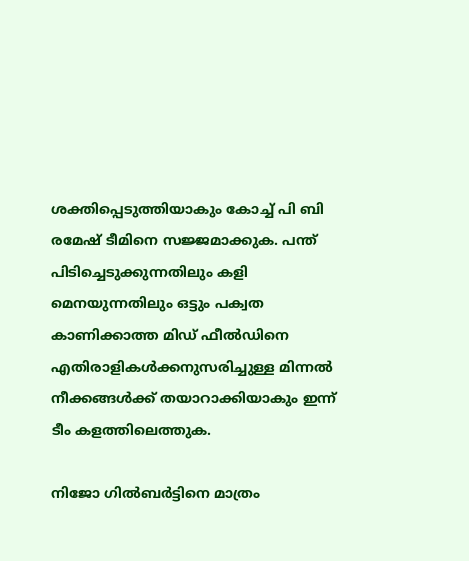ശക്തിപ്പെടുത്തിയാകും കോച്ച് പി ബി രമേഷ് ടീമിനെ സജ്ജമാക്കുക. പന്ത് പിടിച്ചെടുക്കുന്നതിലും കളി മെനയുന്നതിലും ഒട്ടും പക്വത കാണിക്കാത്ത മിഡ് ഫീല്‍ഡിനെ എതിരാളികള്‍ക്കനുസരിച്ചുള്ള മിന്നല്‍ നീക്കങ്ങള്‍ക്ക് തയാറാക്കിയാകും ഇന്ന് ടീം കളത്തിലെത്തുക.

നിജോ ഗില്‍ബര്‍ട്ടിനെ മാത്രം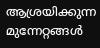ആശ്രയിക്കുന്ന മുന്നേറ്റങ്ങള്‍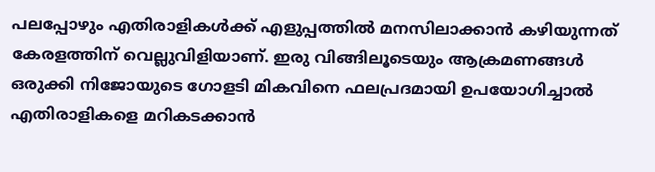പലപ്പോഴും എതിരാളികള്‍ക്ക് എളുപ്പത്തില്‍ മനസിലാക്കാന്‍ കഴിയുന്നത് കേരളത്തിന് വെല്ലുവിളിയാണ്. ഇരു വിങ്ങിലൂടെയും ആക്രമണങ്ങള്‍ ഒരുക്കി നിജോയുടെ ഗോളടി മികവിനെ ഫലപ്രദമായി ഉപയോഗിച്ചാല്‍ എതിരാളികളെ മറികടക്കാന്‍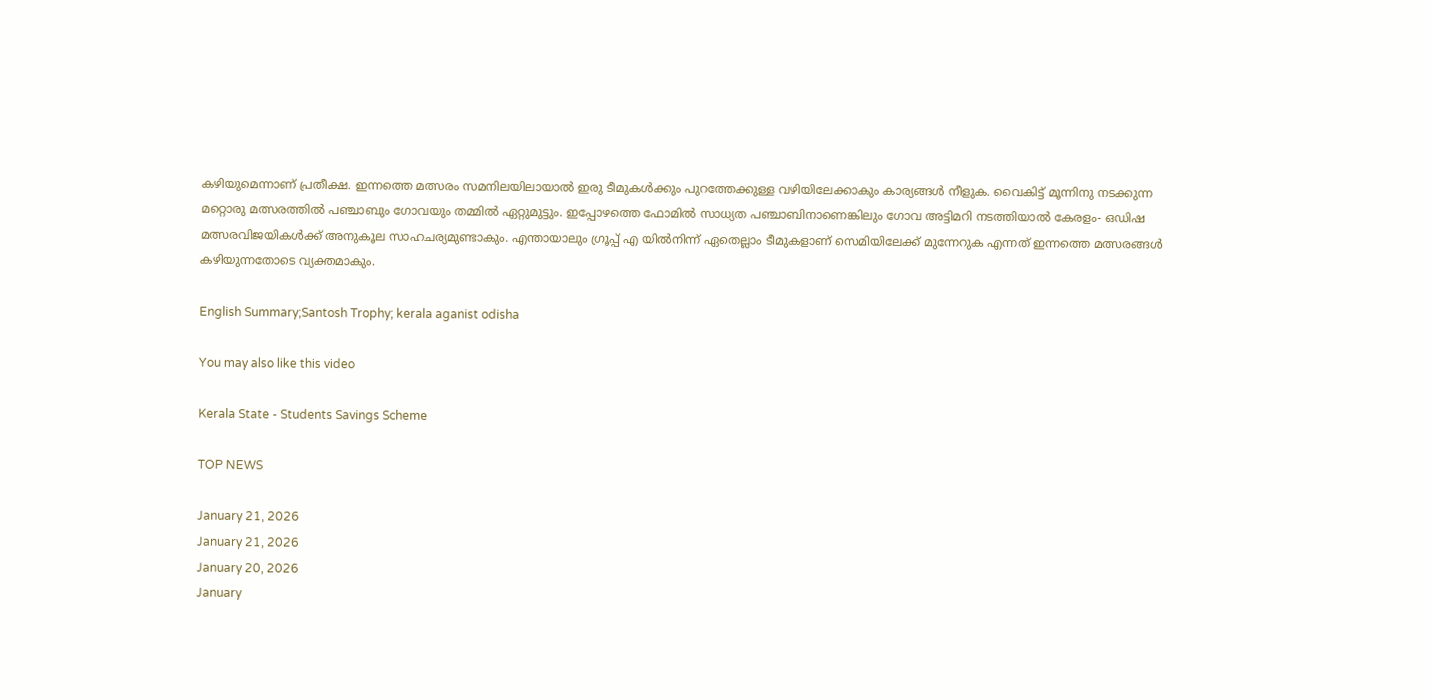കഴിയുമെന്നാണ് പ്രതീക്ഷ. ഇന്നത്തെ മത്സരം സമനിലയിലായാല്‍ ഇരു ടീമുകള്‍ക്കും പുറത്തേക്കുള്ള വഴിയിലേക്കാകും കാര്യങ്ങള്‍ നീളുക. വൈകിട്ട് മൂന്നിനു നടക്കുന്ന മറ്റൊരു മത്സരത്തില്‍ പഞ്ചാബും ഗോവയും തമ്മില്‍ ഏറ്റുമുട്ടും. ഇപ്പോഴത്തെ ഫോമില്‍ സാധ്യത പഞ്ചാബിനാണെങ്കിലും ഗോവ അട്ടിമറി നടത്തിയാല്‍ കേരളം- ഒഡിഷ മത്സരവിജയികള്‍ക്ക് അനുകൂല സാഹചര്യമുണ്ടാകും. എന്തായാലും ഗ്രൂപ്പ് എ യില്‍നിന്ന് ഏതെല്ലാം ടീമുകളാണ് സെമിയിലേക്ക് മുന്നേറുക എന്നത് ഇന്നത്തെ മത്സരങ്ങള്‍ കഴിയുന്നതോടെ വ്യക്തമാകും.

English Summary;Santosh Trophy; kerala aganist odisha

You may also like this video

Kerala State - Students Savings Scheme

TOP NEWS

January 21, 2026
January 21, 2026
January 20, 2026
January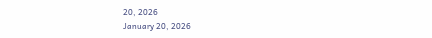20, 2026
January 20, 2026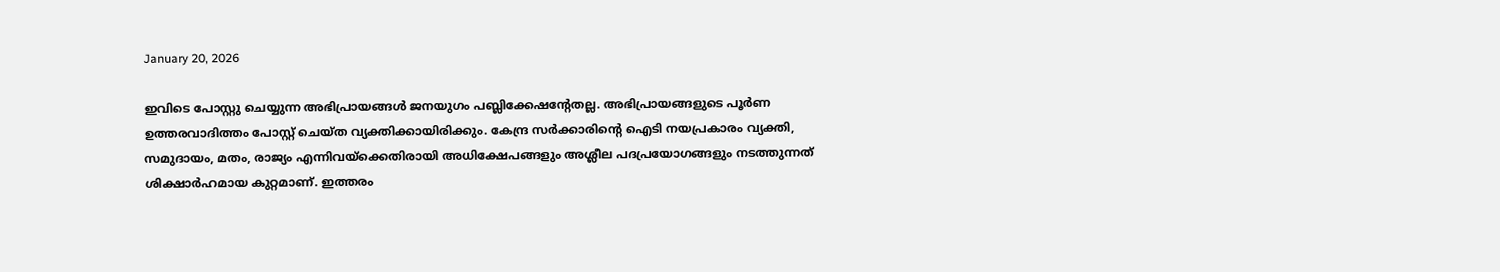January 20, 2026

ഇവിടെ പോസ്റ്റു ചെയ്യുന്ന അഭിപ്രായങ്ങള്‍ ജനയുഗം പബ്ലിക്കേഷന്റേതല്ല. അഭിപ്രായങ്ങളുടെ പൂര്‍ണ ഉത്തരവാദിത്തം പോസ്റ്റ് ചെയ്ത വ്യക്തിക്കായിരിക്കും. കേന്ദ്ര സര്‍ക്കാരിന്റെ ഐടി നയപ്രകാരം വ്യക്തി, സമുദായം, മതം, രാജ്യം എന്നിവയ്‌ക്കെതിരായി അധിക്ഷേപങ്ങളും അശ്ലീല പദപ്രയോഗങ്ങളും നടത്തുന്നത് ശിക്ഷാര്‍ഹമായ കുറ്റമാണ്. ഇത്തരം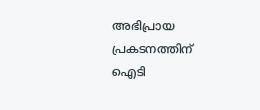അഭിപ്രായ പ്രകടനത്തിന് ഐടി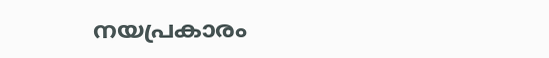നയപ്രകാരം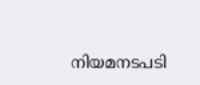നിയമനടപടി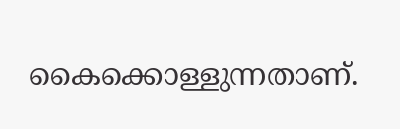കൈക്കൊള്ളുന്നതാണ്.